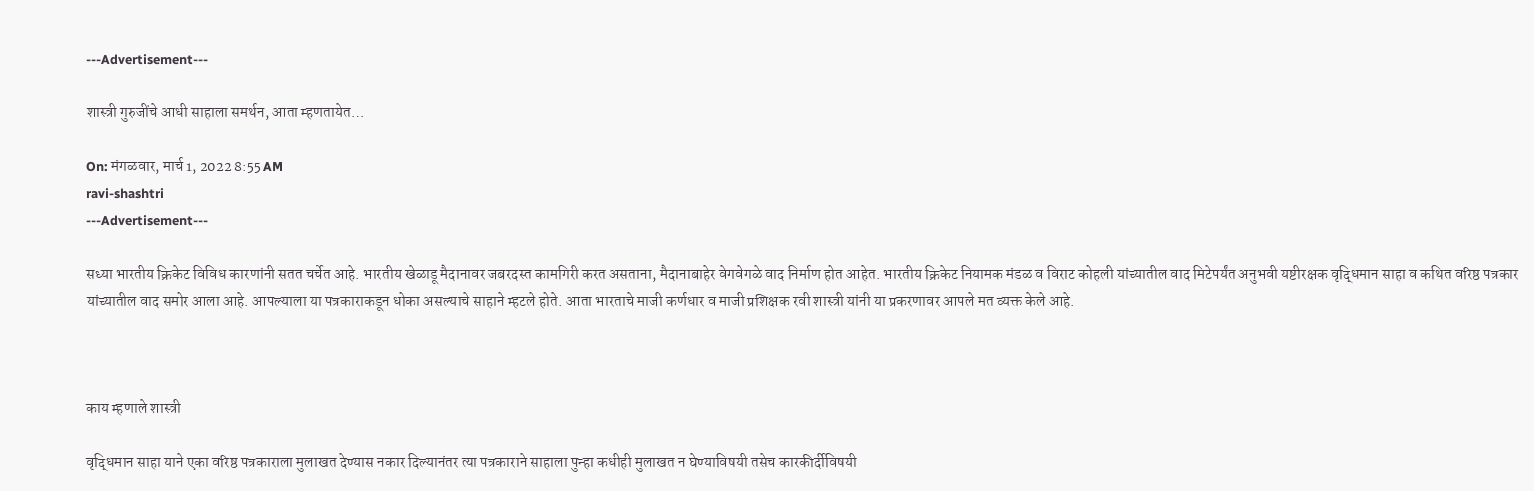---Advertisement---

शास्त्री गुरुजींचे आधी साहाला समर्थन, आता म्हणतायेत…

On: मंगळवार, मार्च 1, 2022 8:55 AM
ravi-shashtri
---Advertisement---

सध्या भारतीय क्रिकेट विविध कारणांनी सतत चर्चेत आहे. भारतीय खेळाडू मैदानावर जबरदस्त कामगिरी करत असताना, मैदानाबाहेर वेगवेगळे वाद निर्माण होत आहेत. भारतीय क्रिकेट नियामक मंडळ व विराट कोहली यांच्यातील वाद मिटेपर्यंत अनुभवी यष्टीरक्षक वृद्धिमान साहा व कथित वरिष्ठ पत्रकार यांच्यातील वाद समोर आला आहे. आपल्याला या पत्रकाराकडून धोका असल्याचे साहाने म्हटले होते. आता भारताचे माजी कर्णधार व माजी प्रशिक्षक रवी शास्त्री यांनी या प्रकरणावर आपले मत व्यक्त केले आहे.



काय म्हणाले शास्त्री

वृद्धिमान साहा याने एका वरिष्ठ पत्रकाराला मुलाखत देण्यास नकार दिल्यानंतर त्या पत्रकाराने साहाला पुन्हा कधीही मुलाखत न घेण्याविषयी तसेच कारकीर्दीविषयी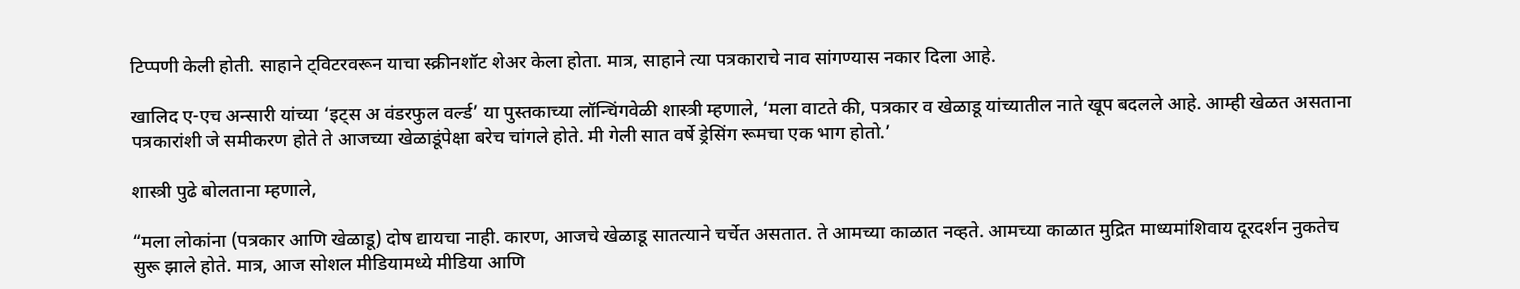टिप्पणी केली होती. साहाने ट्विटरवरून याचा स्क्रीनशॉट शेअर केला होता. मात्र, साहाने त्या पत्रकाराचे नाव सांगण्यास नकार दिला आहे.

खालिद ए-एच अन्सारी यांच्या ‘इट्स अ वंडरफुल वर्ल्ड’ या पुस्तकाच्या लॉन्चिंगवेळी शास्त्री म्हणाले, ‘मला वाटते की, पत्रकार व खेळाडू यांच्यातील नाते खूप बदलले आहे. आम्ही खेळत असताना पत्रकारांशी जे समीकरण होते ते आजच्या खेळाडूंपेक्षा बरेच चांगले होते. मी गेली सात वर्षे ड्रेसिंग रूमचा एक भाग होतो.’

शास्त्री पुढे बोलताना म्हणाले,

“मला लोकांना (पत्रकार आणि खेळाडू) दोष द्यायचा नाही. कारण, आजचे खेळाडू सातत्याने चर्चेत असतात. ते आमच्या काळात नव्हते. आमच्या काळात मुद्रित माध्यमांशिवाय दूरदर्शन नुकतेच सुरू झाले होते. मात्र, आज सोशल मीडियामध्ये मीडिया आणि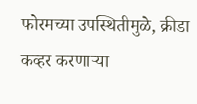फोरमच्या उपस्थितीमुळे, क्रीडा कव्हर करणाऱ्या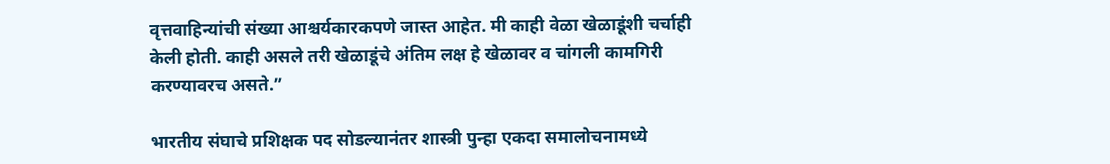वृत्तवाहिन्यांची संख्या आश्चर्यकारकपणे जास्त आहेत. मी काही वेळा खेळाडूंशी चर्चाही केली होती. काही असले तरी खेळाडूंचे अंतिम लक्ष हे खेळावर व चांगली कामगिरी करण्यावरच असते.”

भारतीय संघाचे प्रशिक्षक पद सोडल्यानंतर शास्त्री पुन्हा एकदा समालोचनामध्ये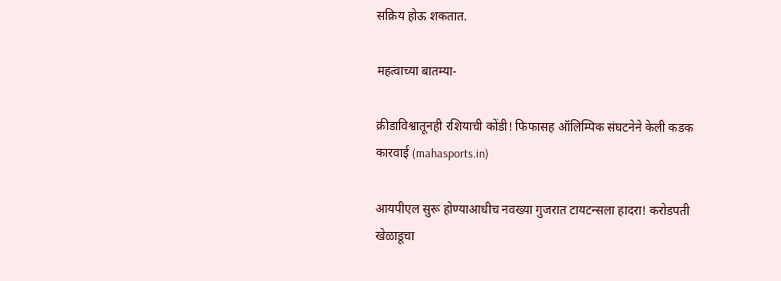सक्रिय होऊ शकतात.

महत्वाच्या बातम्या-

क्रीडाविश्वातूनही रशियाची कोंडी! फिफासह ऑलिम्पिक संघटनेने केली कडक कारवाई (mahasports.in)

आयपीएल सुरू होण्याआधीच नवख्या गुजरात टायटन्सला हादरा! करोडपती खेळाडूचा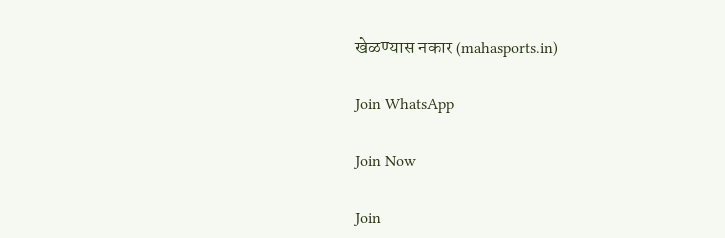खेळण्यास नकार (mahasports.in)

Join WhatsApp

Join Now

Join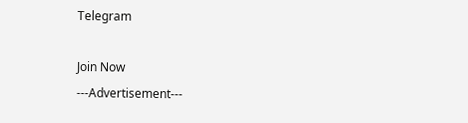Telegram

Join Now
---Advertisement---